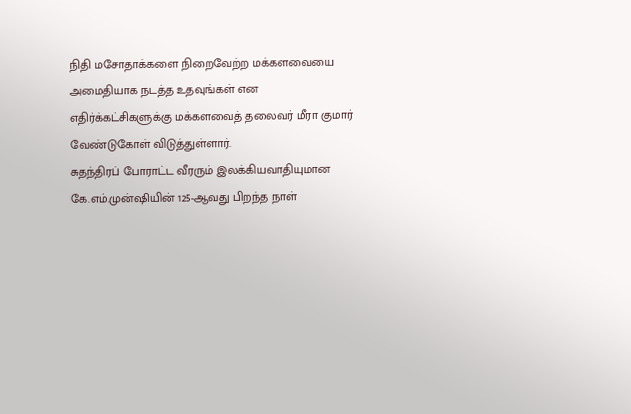நிதி மசோதாக்களை நிறைவேற்ற மக்களவையை அமைதியாக நடத்த உதவுங்கள் என எதிர்க்கட்சிகளுக்கு மக்களவைத் தலைவர் மீரா குமார் வேண்டுகோள் விடுத்துள்ளார்.
சுதந்திரப் போராட்ட வீரரும் இலக்கியவாதியுமான கே.எம்.முன்ஷியின் 125-ஆவது பிறந்த நாள்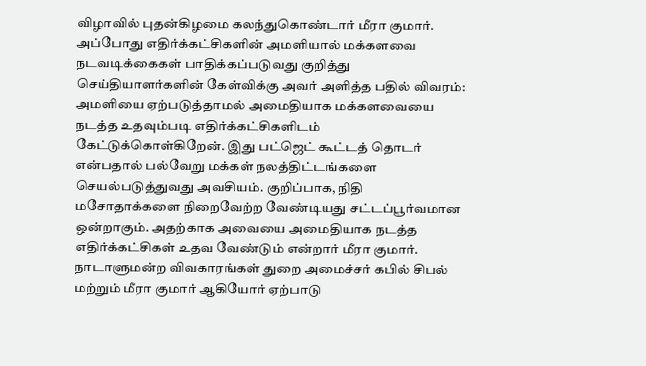விழாவில் புதன்கிழமை கலந்துகொண்டார் மீரா குமார். அப்போது எதிர்க்கட்சிகளின் அமளியால் மக்களவை நடவடிக்கைகள் பாதிக்கப்படுவது குறித்து செய்தியாளர்களின் கேள்விக்கு அவர் அளித்த பதில் விவரம்:
அமளியை ஏற்படுத்தாமல் அமைதியாக மக்களவையை நடத்த உதவும்படி எதிர்க்கட்சிகளிடம் கேட்டுக்கொள்கிறேன். இது பட்ஜெட் கூட்டத் தொடர் என்பதால் பல்வேறு மக்கள் நலத்திட்டங்களை செயல்படுத்துவது அவசியம். குறிப்பாக, நிதி மசோதாக்களை நிறைவேற்ற வேண்டியது சட்டப்பூர்வமான ஒன்றாகும். அதற்காக அவையை அமைதியாக நடத்த எதிர்க்கட்சிகள் உதவ வேண்டும் என்றார் மீரா குமார்.
நாடாளுமன்ற விவகாரங்கள் துறை அமைச்சர் கபில் சிபல் மற்றும் மீரா குமார் ஆகியோர் ஏற்பாடு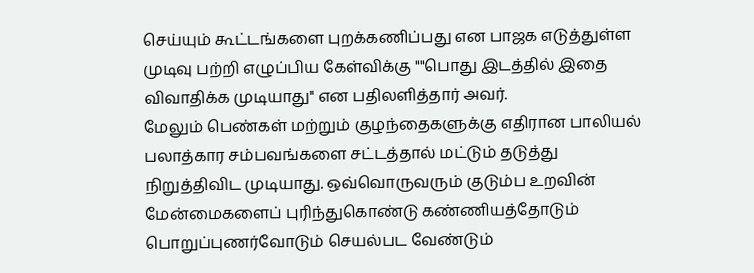செய்யும் கூட்டங்களை புறக்கணிப்பது என பாஜக எடுத்துள்ள முடிவு பற்றி எழுப்பிய கேள்விக்கு ""பொது இடத்தில் இதை விவாதிக்க முடியாது'' என பதிலளித்தார் அவர்.
மேலும் பெண்கள் மற்றும் குழந்தைகளுக்கு எதிரான பாலியல் பலாத்கார சம்பவங்களை சட்டத்தால் மட்டும் தடுத்து நிறுத்திவிட முடியாது. ஒவ்வொருவரும் குடும்ப உறவின் மேன்மைகளைப் புரிந்துகொண்டு கண்ணியத்தோடும் பொறுப்புணர்வோடும் செயல்பட வேண்டும்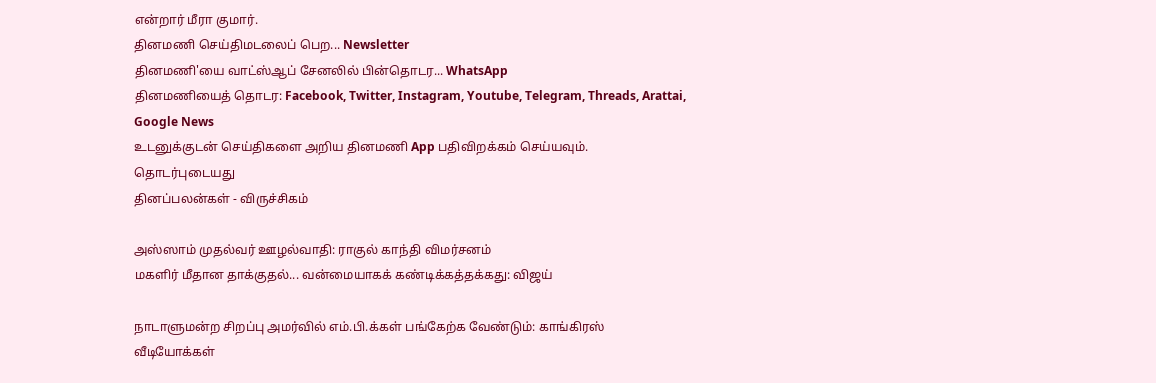என்றார் மீரா குமார்.
தினமணி செய்திமடலைப் பெற... Newsletter
தினமணி'யை வாட்ஸ்ஆப் சேனலில் பின்தொடர... WhatsApp
தினமணியைத் தொடர: Facebook, Twitter, Instagram, Youtube, Telegram, Threads, Arattai, Google News
உடனுக்குடன் செய்திகளை அறிய தினமணி App பதிவிறக்கம் செய்யவும்.
தொடர்புடையது
தினப்பலன்கள் - விருச்சிகம்

அஸ்ஸாம் முதல்வர் ஊழல்வாதி: ராகுல் காந்தி விமர்சனம்
மகளிர் மீதான தாக்குதல்... வன்மையாகக் கண்டிக்கத்தக்கது: விஜய்

நாடாளுமன்ற சிறப்பு அமர்வில் எம்.பி.க்கள் பங்கேற்க வேண்டும்: காங்கிரஸ்
வீடியோக்கள்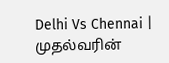Delhi Vs Chennai | முதல்வரின்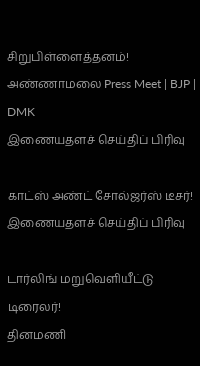சிறுபிள்ளைத்தனம்! அண்ணாமலை Press Meet | BJP | DMK
இணையதளச் செய்திப் பிரிவு

காட்ஸ் அண்ட் சோல்ஜர்ஸ் டீசர்!
இணையதளச் செய்திப் பிரிவு

டார்லிங் மறுவெளியீட்டு டிரைலர்!
தினமணி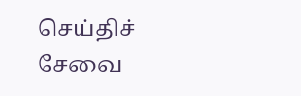செய்திச் சேவை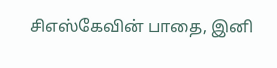சிஎஸ்கேவின் பாதை, இனி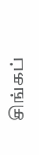சிங்கப்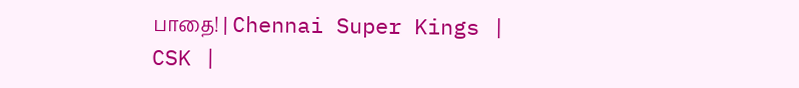பாதை! | Chennai Super Kings | CSK |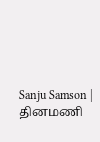Sanju Samson |
தினமணி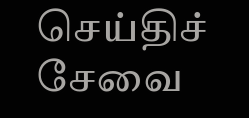செய்திச் சேவை